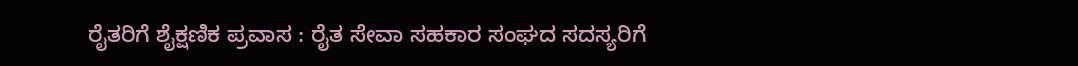ರೈತರಿಗೆ ಶೈಕ್ಷಣಿಕ ಪ್ರವಾಸ : ರೈತ ಸೇವಾ ಸಹಕಾರ ಸಂಘದ ಸದಸ್ಯರಿಗೆ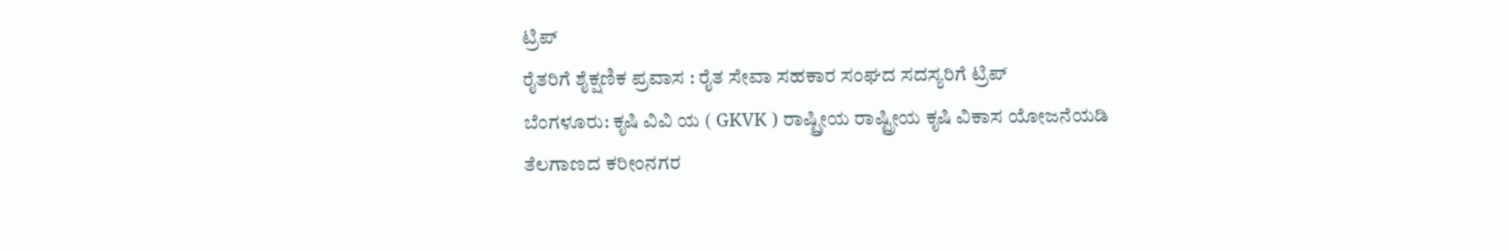ಟ್ರಿಪ್
ರೈತರಿಗೆ ಶೈಕ್ಷಣಿಕ ಪ್ರವಾಸ : ರೈತ ಸೇವಾ ಸಹಕಾರ ಸಂಘದ ಸದಸ್ಯರಿಗೆ ಟ್ರಿಪ್
ಬೆಂಗಳೂರು: ಕೃಷಿ ವಿವಿ ಯ ( GKVK ) ರಾಷ್ಟ್ರೀಯ ರಾಷ್ಟ್ರೀಯ ಕೃಷಿ ವಿಕಾಸ ಯೋಜನೆಯಡಿ ತೆಲಗಾಣದ ಕರೀಂನಗರ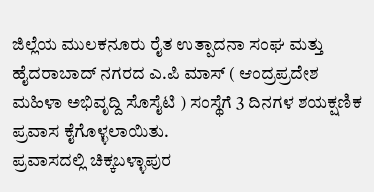ಜಿಲ್ಲೆಯ ಮುಲಕನೂರು ರೈತ ಉತ್ಪಾದನಾ ಸಂಘ ಮತ್ತು ಹೈದರಾಬಾದ್ ನಗರದ ಎ.ಪಿ ಮಾಸ್ ( ಆಂದ್ರಪ್ರದೇಶ ಮಹಿಳಾ ಅಭಿವೃದ್ದಿ ಸೊಸೈಟಿ ) ಸಂಸ್ಥೆಗೆ 3 ದಿನಗಳ ಶಯಕ್ಷಣಿಕ ಪ್ರವಾಸ ಕೈಗೊಳ್ಳಲಾಯಿತು.
ಪ್ರವಾಸದಲ್ಲಿ ಚಿಕ್ಕಬಳ್ಳಾಪುರ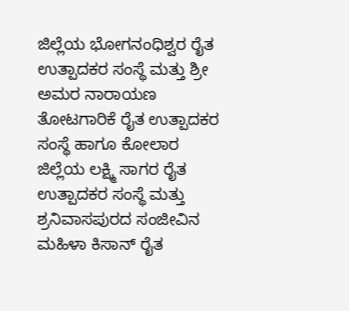ಜಿಲ್ಲೆಯ ಭೋಗನಂಧಿಶ್ವರ ರೈತ ಉತ್ಪಾದಕರ ಸಂಸ್ಥೆ ಮತ್ತು ಶ್ರೀ ಅಮರ ನಾರಾಯಣ ತೋಟಗಾರಿಕೆ ರೈತ ಉತ್ಪಾದಕರ ಸಂಸ್ಥೆ ಹಾಗೂ ಕೋಲಾರ ಜಿಲ್ಲೆಯ ಲಕ್ಷ್ಮಿ ಸಾಗರ ರೈತ ಉತ್ಪಾದಕರ ಸಂಸ್ಥೆ ಮತ್ತು ಶ್ರನಿವಾಸಪುರದ ಸಂಜೀವಿನ ಮಹಿಳಾ ಕಿಸಾನ್ ರೈತ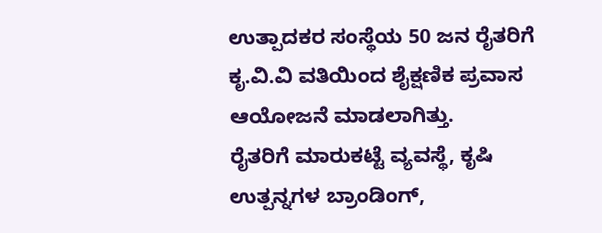ಉತ್ಪಾದಕರ ಸಂಸ್ಥೆಯ 50 ಜನ ರೈತರಿಗೆ ಕೃ.ವಿ.ವಿ ವತಿಯಿಂದ ಶೈಕ್ಷಣಿಕ ಪ್ರವಾಸ ಆಯೋಜನೆ ಮಾಡಲಾಗಿತ್ತು.
ರೈತರಿಗೆ ಮಾರುಕಟ್ಟೆ ವ್ಯವಸ್ಥೆ, ಕೃಷಿ ಉತ್ಪನ್ನಗಳ ಬ್ರಾಂಡಿಂಗ್,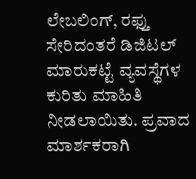ಲೇಬಲಿಂಗ್, ರಫ್ತು ಸೇರಿದಂತರೆ ಡಿಜಿಟಲ್ ಮಾರುಕಟ್ಟೆ ವ್ಯವಸ್ಥೆಗಳ ಕುರಿತು ಮಾಹಿತಿ ನೀಡಲಾಯಿತು. ಪ್ರವಾದ ಮಾರ್ಶಕರಾಗಿ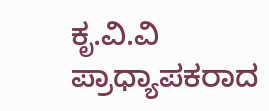ಕೃ.ವಿ.ವಿ ಪ್ರಾಧ್ಯಾಪಕರಾದ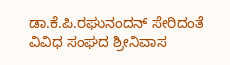ಡಾ.ಕೆ.ಪಿ.ರಘುನಂದನ್ ಸೇರಿದಂತೆ ವಿವಿಧ ಸಂಘದ ಶ್ರೀನಿವಾಸ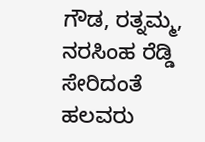ಗೌಡ, ರತ್ನಮ್ಮ, ನರಸಿಂಹ ರೆಡ್ಡಿ ಸೇರಿದಂತೆ ಹಲವರು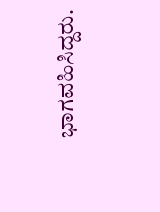ಭಾಗವಹಿಸಿದ್ದರು.